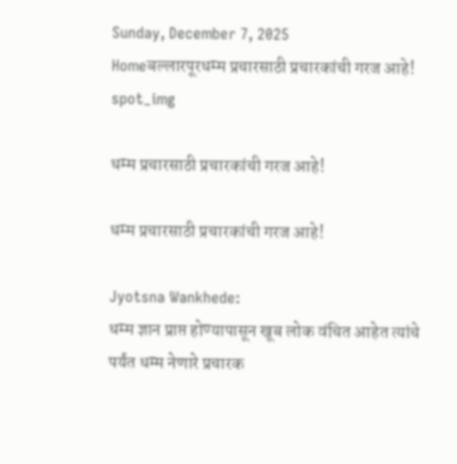Sunday, December 7, 2025
Homeबल्लारपूरधम्म प्रचारसाठी प्रचारकांची गरज आहे!
spot_img

धम्म प्रचारसाठी प्रचारकांची गरज आहे!

धम्म प्रचारसाठी प्रचारकांची गरज आहे!

Jyotsna Wankhede:
धम्म ज्ञान प्राप्त होण्यापासून खूब लोक वंचित आहेत त्यांचे पर्यंत धम्म नेणारे प्रचारक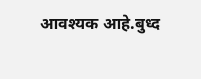आवश्यक आहे.बुध्द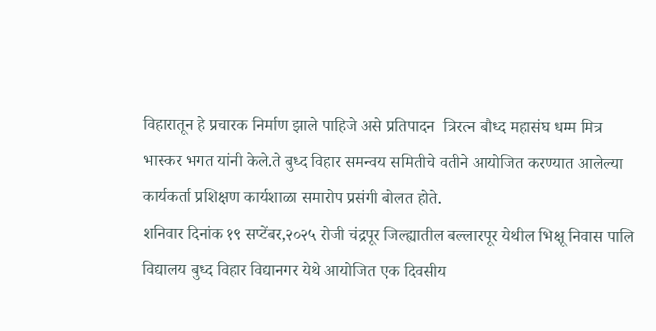विहारातून हे प्रचारक निर्माण झाले पाहिजे असे प्रतिपादन  त्रिरत्न बौध्द महासंघ धम्म मित्र भास्कर भगत यांनी केले.ते बुध्द विहार समन्वय समितीचे वतीने आयोजित करण्यात आलेल्या कार्यकर्ता प्रशिक्षण कार्यशाळा समारोप प्रसंगी बोलत होते.
शनिवार दिनांक १९ सप्टेंबर,२०२५ रोजी चंद्रपूर जिल्ह्यातील बल्लारपूर येथील भिक्षू निवास पालि विद्यालय बुध्द विहार विद्यानगर येथे आयोजित एक दिवसीय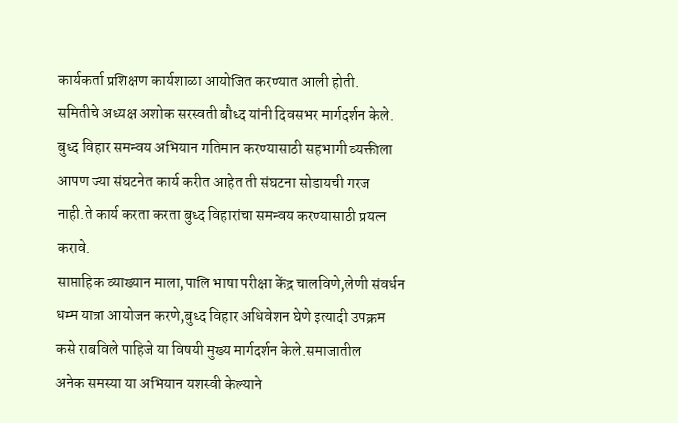कार्यकर्ता प्रशिक्षण कार्यशाळा आयोजित करण्यात आली होती.
समितीचे अध्यक्ष अशोक सरस्वती बौध्द यांनी दिवसभर मार्गदर्शन केले.
बुध्द विहार समन्वय अभियान गतिमान करण्यासाठी सहभागी व्यक्तीला आपण ज्या संघटनेत कार्य करीत आहेत ती संघटना सोडायची गरज नाही.ते कार्य करता करता बुध्द विहारांचा समन्वय करण्यासाठी प्रयत्न करावे.
साप्ताहिक व्याख्यान माला,पालि भाषा परीक्षा केंद्र चालविणे,लेणी संवर्धन धम्म यात्रा आयोजन करणे,बुध्द विहार अधिवेशन घेणे इत्यादी उपक्रम कसे राबविले पाहिजे या विषयी मुख्य मार्गदर्शन केले.समाजातील
अनेक समस्या या अभियान यशस्वी केल्याने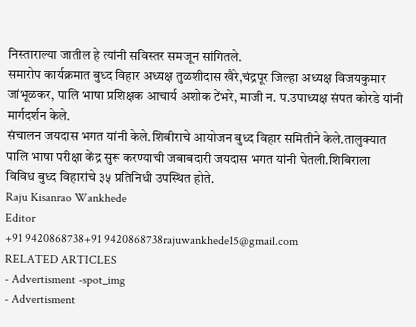निस्ताराल्या जातील हे त्यांनी सविस्तर समजून सांगितले.
समारोप कार्यक्रमात बुध्द विहार अध्यक्ष तुळशीदास खैरे,चंद्रपूर जिल्हा अध्यक्ष विजयकुमार जांभूळकर, पालि भाषा प्रशिक्षक आचार्य अशोक टेंभरे, माजी न. प.उपाध्यक्ष संपत कोरडे यांनी मार्गदर्शन केले.
संचालन जयदास भगत यांनी केले.शिबीराचे आयोजन बुध्द विहार समितीने केले.तालुक्यात
पालि भाषा परीक्षा केंद्र सुरू करण्याची जबाबदारी जयदास भगत यांनी घेतली.शिबिराला विविध बुध्द विहारांचे ३५ प्रतिनिधी उपस्थित होते.
Raju Kisanrao Wankhede
Editor
+91 9420868738+91 9420868738rajuwankhede15@gmail.com
RELATED ARTICLES
- Advertisment -spot_img
- Advertisment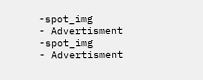-spot_img
- Advertisment -spot_img
- Advertisment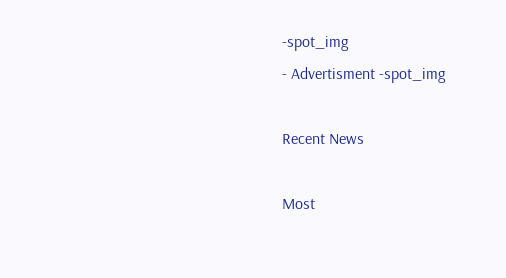-spot_img
- Advertisment -spot_img

Recent News

Most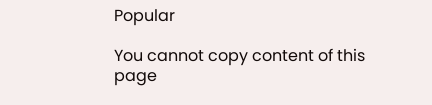Popular

You cannot copy content of this page